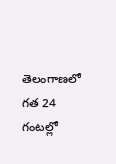తెలంగాణలో గత 24 గంటల్లో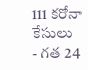111 కరోనా కేసులు
- గత 24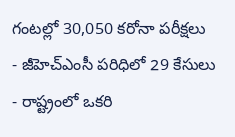గంటల్లో 30,050 కరోనా పరీక్షలు
- జీహెచ్ఎంసీ పరిధిలో 29 కేసులు
- రాష్ట్రంలో ఒకరి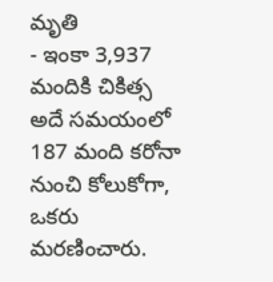మృతి
- ఇంకా 3,937 మందికి చికిత్స
అదే సమయంలో 187 మంది కరోనా నుంచి కోలుకోగా, ఒకరు మరణించారు.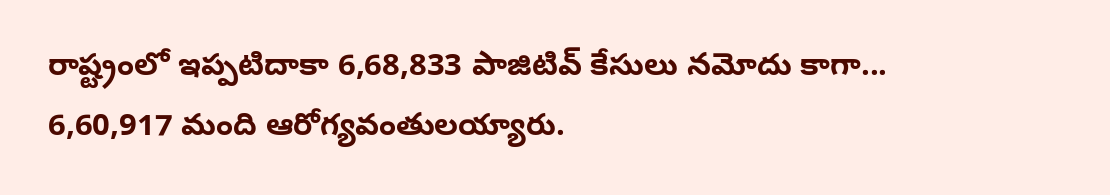రాష్ట్రంలో ఇప్పటిదాకా 6,68,833 పాజిటివ్ కేసులు నమోదు కాగా... 6,60,917 మంది ఆరోగ్యవంతులయ్యారు.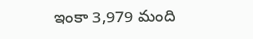ఇంకా 3,979 మంది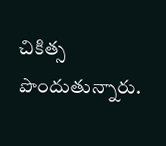చికిత్స పొందుతున్నారు.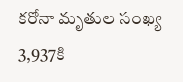కరోనా మృతుల సంఖ్య 3,937కి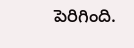పెరిగింది.